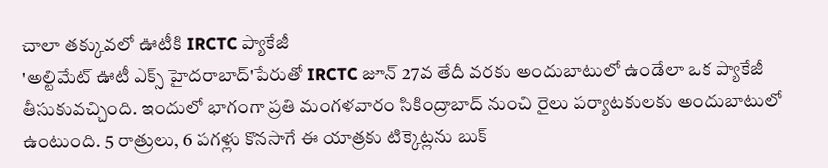చాలా తక్కువలో ఊటీకి IRCTC ప్యాకేజీ
'అల్టిమేట్ ఊటీ ఎక్స్ హైదరాబాద్'పేరుతో IRCTC జూన్ 27వ తేదీ వరకు అందుబాటులో ఉండేలా ఒక ప్యాకేజీ తీసుకువచ్చింది. ఇందులో భాగంగా ప్రతి మంగళవారం సికింద్రాబాద్ నుంచి రైలు పర్యాటకులకు అందుబాటులో ఉంటుంది. 5 రాత్రులు, 6 పగళ్లు కొనసాగే ఈ యాత్రకు టిక్కెట్లను బుక్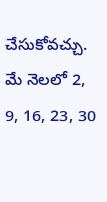చేసుకోవచ్చు. మే నెలలో 2, 9, 16, 23, 30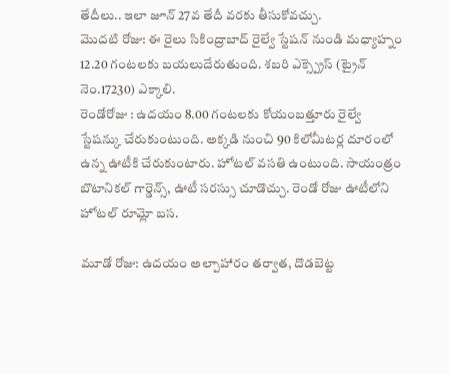తేదీలు.. ఇలా జూన్ 27వ తేదీ వరకు తీసుకోవచ్చు.
మొదటి రోజు: ఈ రైలు సికింద్రాబాద్ రైల్వే స్టేషన్ నుండి మధ్యాహ్నం 12.20 గంటలకు బయలుదేరుతుంది. శబరి ఎక్స్ప్రెస్ (ట్రైన్ నెం.17230) ఎక్కాలి.
రెండోరోజు : ఉదయం 8.00 గంటలకు కోయంబత్తూరు రైల్వే స్టేషన్కు చేరుకుంటుంది. అక్కడి నుంచి 90 కిలోమీటర్ల దూరంలో ఉన్న ఊటీకి చేరుకుంటారు. హోటల్ వసతి ఉంటుంది. సాయంత్రం బొటానికల్ గార్డెన్స్, ఊటీ సరస్సు చూడొచ్చు. రెండో రోజు ఊటీలోని హోటల్ రూమ్లో బస.

మూడో రోజు: ఉదయం అల్పాహారం తర్వాత, దొడబెట్ట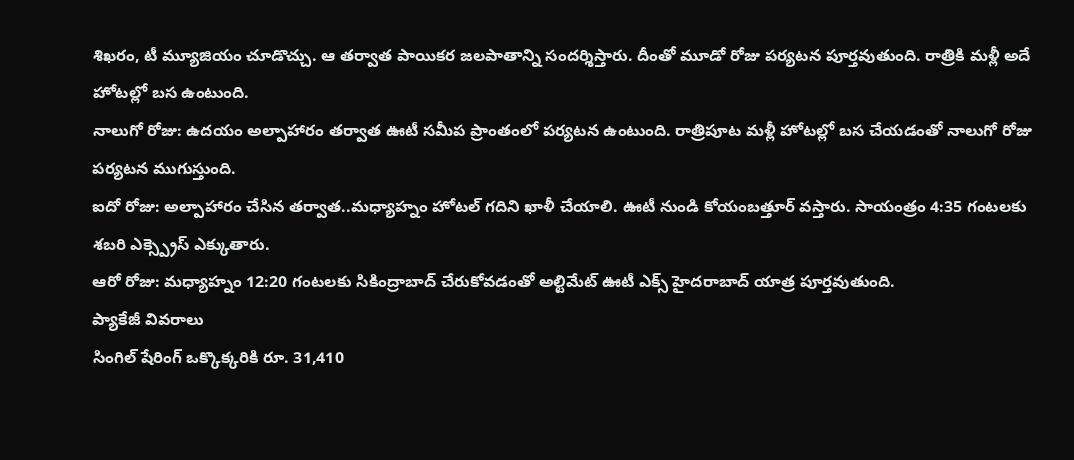శిఖరం, టీ మ్యూజియం చూడొచ్చు. ఆ తర్వాత పాయికర జలపాతాన్ని సందర్శిస్తారు. దీంతో మూడో రోజు పర్యటన పూర్తవుతుంది. రాత్రికి మళ్లీ అదే హోటల్లో బస ఉంటుంది.
నాలుగో రోజు: ఉదయం అల్పాహారం తర్వాత ఊటీ సమీప ప్రాంతంలో పర్యటన ఉంటుంది. రాత్రిపూట మళ్లీ హోటల్లో బస చేయడంతో నాలుగో రోజు పర్యటన ముగుస్తుంది.
ఐదో రోజు: అల్పాహారం చేసిన తర్వాత..మధ్యాహ్నం హోటల్ గదిని ఖాళీ చేయాలి. ఊటీ నుండి కోయంబత్తూర్ వస్తారు. సాయంత్రం 4:35 గంటలకు శబరి ఎక్స్ప్రెస్ ఎక్కుతారు.
ఆరో రోజు: మధ్యాహ్నం 12:20 గంటలకు సికింద్రాబాద్ చేరుకోవడంతో అల్టిమేట్ ఊటీ ఎక్స్ హైదరాబాద్ యాత్ర పూర్తవుతుంది.
ప్యాకేజీ వివరాలు
సింగిల్ షేరింగ్ ఒక్కొక్కరికి రూ. 31,410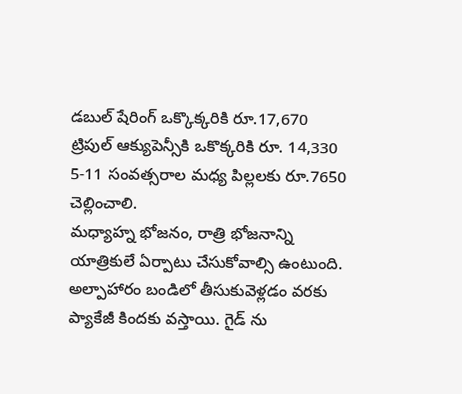డబుల్ షేరింగ్ ఒక్కొక్కరికి రూ.17,670
ట్రిపుల్ ఆక్యుపెన్సీకి ఒకొక్కరికి రూ. 14,330
5-11 సంవత్సరాల మధ్య పిల్లలకు రూ.7650 చెల్లించాలి.
మధ్యాహ్న భోజనం, రాత్రి భోజనాన్ని యాత్రికులే ఏర్పాటు చేసుకోవాల్సి ఉంటుంది. అల్పాహారం బండిలో తీసుకువెళ్లడం వరకు ప్యాకేజీ కిందకు వస్తాయి. గైడ్ ను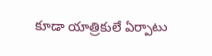కూడా యాత్రికులే ఏర్పాటు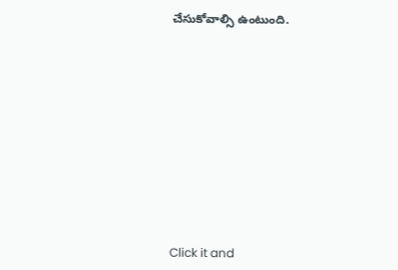చేసుకోవాల్సి ఉంటుంది.












Click it and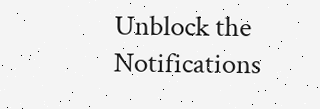Unblock the Notifications